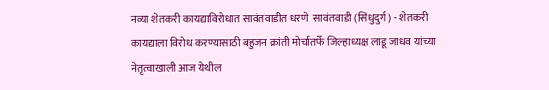नव्या शेतकरी कायद्याविरोधात सावंतवाडीत धरणे  सावंतवाडी (सिंधुदुर्ग) - शेतकरी कायद्याला विरोध करण्यासाठी बहुजन क्रांती मोर्चातर्फे जिल्हाध्यक्ष लाडू जाधव यांच्या नेतृत्वाखाली आज येथील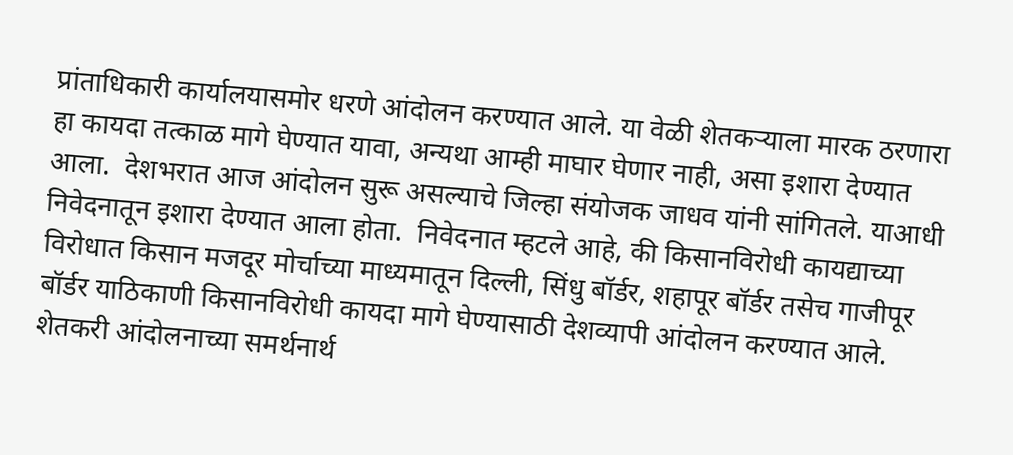प्रांताधिकारी कार्यालयासमोर धरणे आंदोलन करण्यात आले. या वेळी शेतकऱ्याला मारक ठरणारा हा कायदा तत्काळ मागे घेण्यात यावा, अन्यथा आम्ही माघार घेणार नाही, असा इशारा देण्यात आला.  देशभरात आज आंदोलन सुरू असल्याचे जिल्हा संयोजक जाधव यांनी सांगितले. याआधी निवेदनातून इशारा देण्यात आला होता.  निवेदनात म्हटले आहे, की किसानविरोधी कायद्याच्या विरोधात किसान मजदूर मोर्चाच्या माध्यमातून दिल्ली, सिंधु बॉर्डर, शहापूर बॉर्डर तसेच गाजीपूर बॉर्डर याठिकाणी किसानविरोधी कायदा मागे घेण्यासाठी देशव्यापी आंदोलन करण्यात आले. शेतकरी आंदोलनाच्या समर्थनार्थ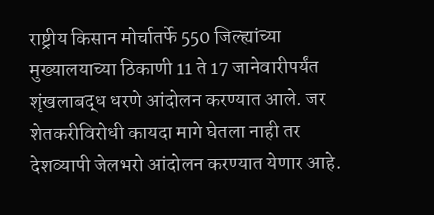राष्ट्रीय किसान मोर्चातर्फे 550 जिल्ह्यांच्या मुख्यालयाच्या ठिकाणी 11 ते 17 जानेवारीपर्यंत शृंखलाबद्ध धरणे आंदोलन करण्यात आले. जर शेतकरीविरोधी कायदा मागे घेतला नाही तर देशव्यापी जेलभरो आंदोलन करण्यात येणार आहे.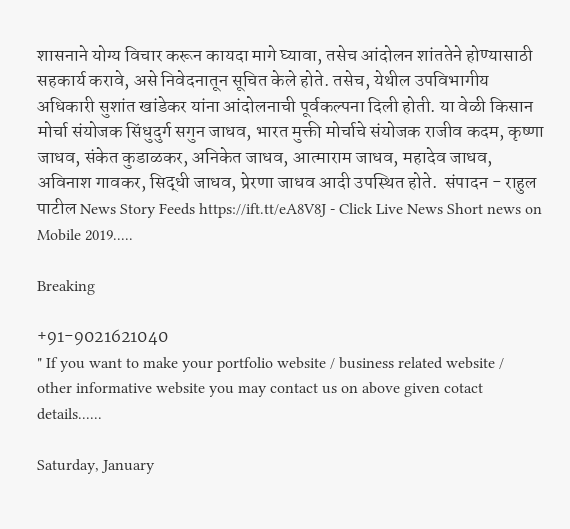शासनाने योग्य विचार करून कायदा मागे घ्यावा, तसेच आंदोलन शांततेने होण्यासाठी सहकार्य करावे, असे निवेदनातून सूचित केले होते. तसेच, येथील उपविभागीय अधिकारी सुशांत खांडेकर यांना आंदोलनाची पूर्वकल्पना दिली होती. या वेळी किसान मोर्चा संयोजक सिंधुदुर्ग सगुन जाधव, भारत मुक्ती मोर्चाचे संयोजक राजीव कदम, कृष्णा जाधव, संकेत कुडाळकर, अनिकेत जाधव, आत्माराम जाधव, महादेव जाधव, अविनाश गावकर, सिद्धी जाधव, प्रेरणा जाधव आदी उपस्थित होते.  संपादन - राहुल पाटील News Story Feeds https://ift.tt/eA8V8J - Click Live News Short news on Mobile 2019.....

Breaking

+91-9021621040
" If you want to make your portfolio website / business related website / other informative website you may contact us on above given cotact details......

Saturday, January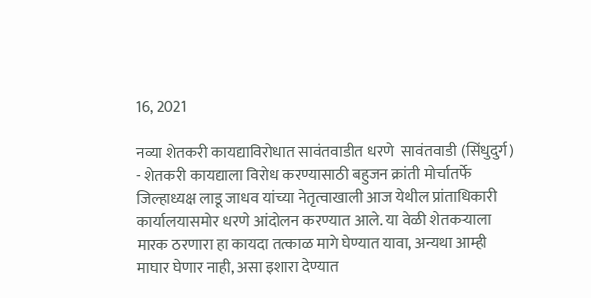16, 2021

नव्या शेतकरी कायद्याविरोधात सावंतवाडीत धरणे  सावंतवाडी (सिंधुदुर्ग) - शेतकरी कायद्याला विरोध करण्यासाठी बहुजन क्रांती मोर्चातर्फे जिल्हाध्यक्ष लाडू जाधव यांच्या नेतृत्वाखाली आज येथील प्रांताधिकारी कार्यालयासमोर धरणे आंदोलन करण्यात आले. या वेळी शेतकऱ्याला मारक ठरणारा हा कायदा तत्काळ मागे घेण्यात यावा, अन्यथा आम्ही माघार घेणार नाही, असा इशारा देण्यात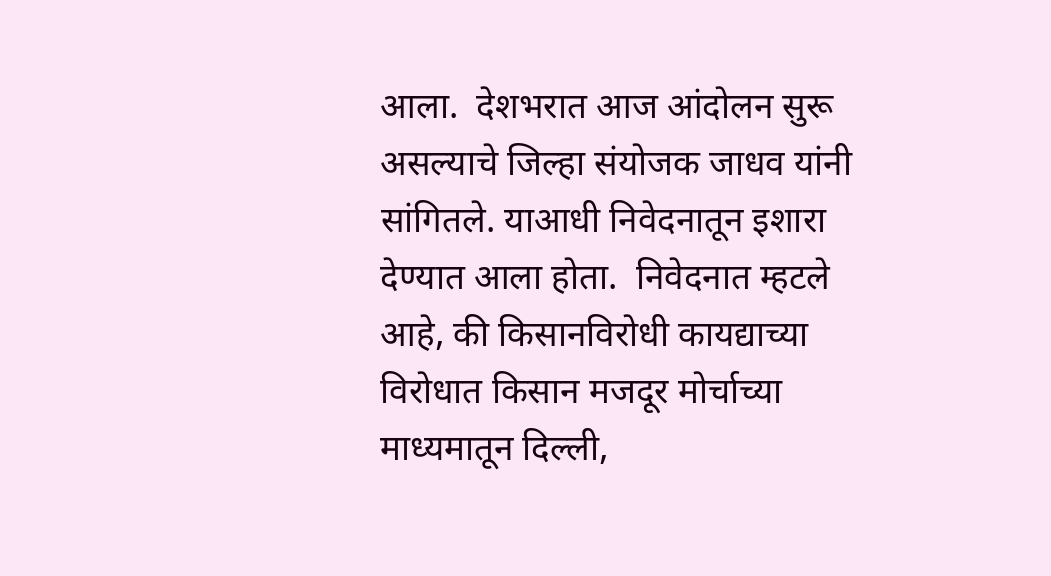आला.  देशभरात आज आंदोलन सुरू असल्याचे जिल्हा संयोजक जाधव यांनी सांगितले. याआधी निवेदनातून इशारा देण्यात आला होता.  निवेदनात म्हटले आहे, की किसानविरोधी कायद्याच्या विरोधात किसान मजदूर मोर्चाच्या माध्यमातून दिल्ली,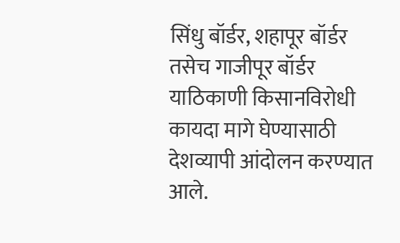सिंधु बॉर्डर, शहापूर बॉर्डर तसेच गाजीपूर बॉर्डर याठिकाणी किसानविरोधी कायदा मागे घेण्यासाठी देशव्यापी आंदोलन करण्यात आले.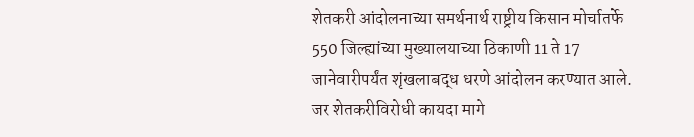शेतकरी आंदोलनाच्या समर्थनार्थ राष्ट्रीय किसान मोर्चातर्फे 550 जिल्ह्यांच्या मुख्यालयाच्या ठिकाणी 11 ते 17 जानेवारीपर्यंत शृंखलाबद्ध धरणे आंदोलन करण्यात आले. जर शेतकरीविरोधी कायदा मागे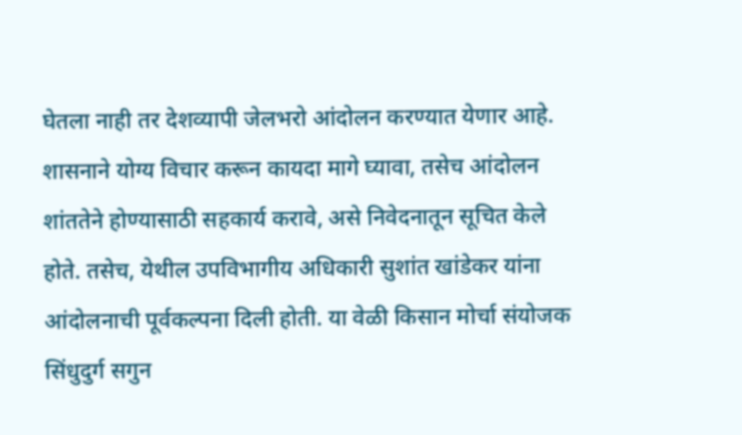घेतला नाही तर देशव्यापी जेलभरो आंदोलन करण्यात येणार आहे. शासनाने योग्य विचार करून कायदा मागे घ्यावा, तसेच आंदोलन शांततेने होण्यासाठी सहकार्य करावे, असे निवेदनातून सूचित केले होते. तसेच, येथील उपविभागीय अधिकारी सुशांत खांडेकर यांना आंदोलनाची पूर्वकल्पना दिली होती. या वेळी किसान मोर्चा संयोजक सिंधुदुर्ग सगुन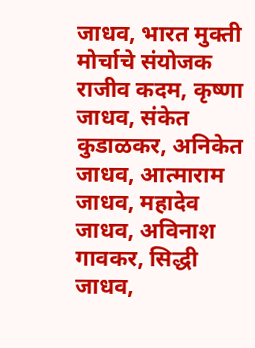जाधव, भारत मुक्ती मोर्चाचे संयोजक राजीव कदम, कृष्णा जाधव, संकेत कुडाळकर, अनिकेत जाधव, आत्माराम जाधव, महादेव जाधव, अविनाश गावकर, सिद्धी जाधव,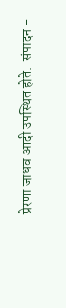प्रेरणा जाधव आदी उपस्थित होते.  संपादन -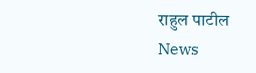राहुल पाटील News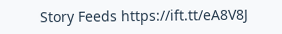Story Feeds https://ift.tt/eA8V8J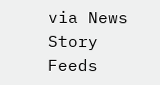via News Story Feeds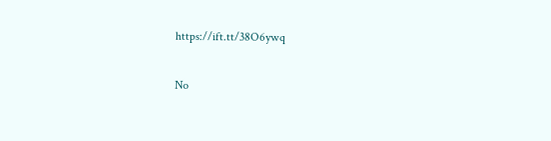https://ift.tt/38O6ywq

No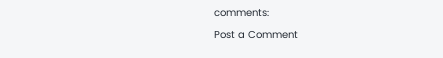comments:

Post a Comment